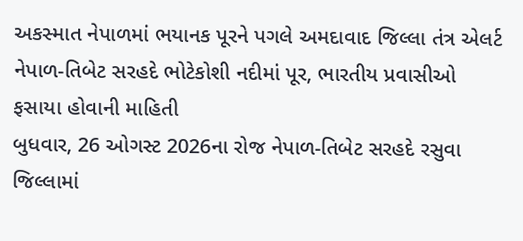અકસ્માત નેપાળમાં ભયાનક પૂરને પગલે અમદાવાદ જિલ્લા તંત્ર એલર્ટ
નેપાળ-તિબેટ સરહદે ભોટેકોશી નદીમાં પૂર, ભારતીય પ્રવાસીઓ ફસાયા હોવાની માહિતી
બુધવાર, 26 ઓગસ્ટ 2026ના રોજ નેપાળ-તિબેટ સરહદે રસુવા જિલ્લામાં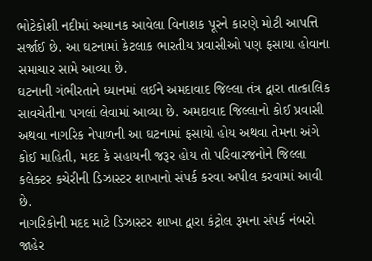ભોટેકોશી નદીમાં અચાનક આવેલા વિનાશક પૂરને કારણે મોટી આપત્તિ સર્જાઈ છે. આ ઘટનામાં કેટલાક ભારતીય પ્રવાસીઓ પણ ફસાયા હોવાના સમાચાર સામે આવ્યા છે.
ઘટનાની ગંભીરતાને ધ્યાનમાં લઈને અમદાવાદ જિલ્લા તંત્ર દ્વારા તાત્કાલિક સાવચેતીના પગલાં લેવામાં આવ્યા છે. અમદાવાદ જિલ્લાનો કોઈ પ્રવાસી અથવા નાગરિક નેપાળની આ ઘટનામાં ફસાયો હોય અથવા તેમના અંગે કોઈ માહિતી, મદદ કે સહાયની જરૂર હોય તો પરિવારજનોને જિલ્લા કલેક્ટર કચેરીની ડિઝાસ્ટર શાખાનો સંપર્ક કરવા અપીલ કરવામાં આવી છે.
નાગરિકોની મદદ માટે ડિઝાસ્ટર શાખા દ્વારા કંટ્રોલ રૂમના સંપર્ક નંબરો જાહેર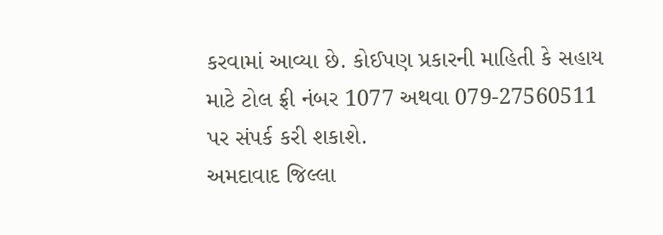કરવામાં આવ્યા છે. કોઈપણ પ્રકારની માહિતી કે સહાય માટે ટોલ ફ્રી નંબર 1077 અથવા 079-27560511 પર સંપર્ક કરી શકાશે.
અમદાવાદ જિલ્લા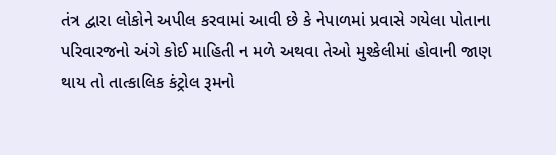તંત્ર દ્વારા લોકોને અપીલ કરવામાં આવી છે કે નેપાળમાં પ્રવાસે ગયેલા પોતાના પરિવારજનો અંગે કોઈ માહિતી ન મળે અથવા તેઓ મુશ્કેલીમાં હોવાની જાણ થાય તો તાત્કાલિક કંટ્રોલ રૂમનો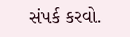સંપર્ક કરવો.